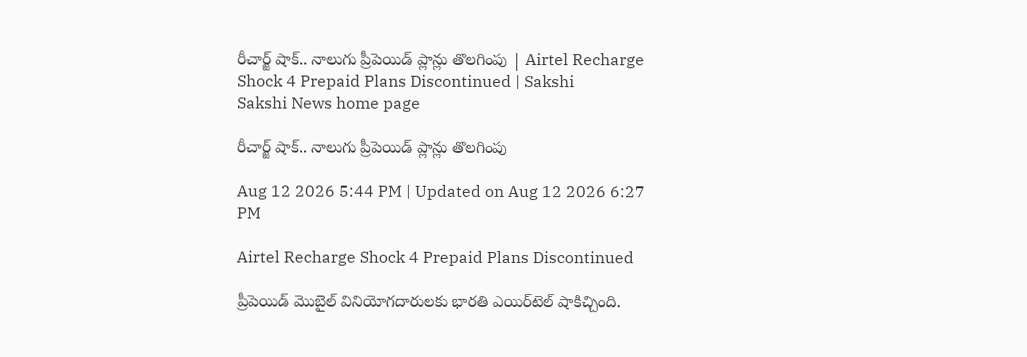రీచార్జ్‌ షాక్‌.. నాలుగు ప్రీపెయిడ్‌ ప్లాన్లు తొలగింపు | Airtel Recharge Shock 4 Prepaid Plans Discontinued | Sakshi
Sakshi News home page

రీచార్జ్‌ షాక్‌.. నాలుగు ప్రీపెయిడ్‌ ప్లాన్లు తొలగింపు

Aug 12 2026 5:44 PM | Updated on Aug 12 2026 6:27 PM

Airtel Recharge Shock 4 Prepaid Plans Discontinued

ప్రీపెయిడ్‌ మొబైల్‌ వినియోగదారులకు భారతి ఎయిర్‌టెల్‌ షాకిచ్చింది.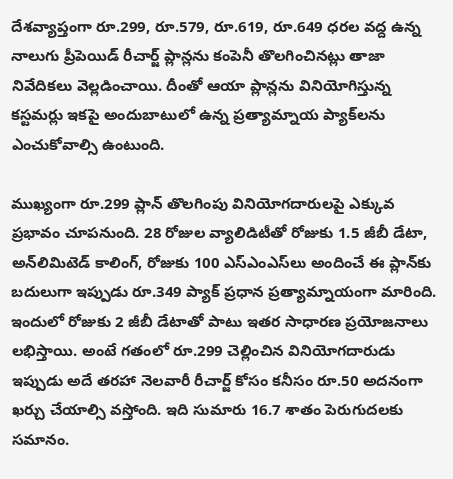దేశవ్యాప్తంగా రూ.299, రూ.579, రూ.619, రూ.649 ధరల వద్ద ఉన్న నాలుగు ప్రీపెయిడ్‌ రీచార్జ్‌ ప్లాన్లను కంపెనీ తొలగించినట్లు తాజా నివేదికలు వెల్లడించాయి. దీంతో ఆయా ప్లాన్లను వినియోగిస్తున్న కస్టమర్లు ఇకపై అందుబాటులో ఉన్న ప్రత్యామ్నాయ ప్యాక్‌లను ఎంచుకోవాల్సి ఉంటుంది.

ముఖ్యంగా రూ.299 ప్లాన్‌ తొలగింపు వినియోగదారులపై ఎక్కువ ప్రభావం చూపనుంది. 28 రోజుల వ్యాలిడిటీతో రోజుకు 1.5 జీబీ డేటా, అన్‌లిమిటెడ్‌ కాలింగ్‌, రోజుకు 100 ఎస్‌ఎంఎస్‌లు అందించే ఈ ప్లాన్‌కు బదులుగా ఇప్పుడు రూ.349 ప్యాక్‌ ప్రధాన ప్రత్యామ్నాయంగా మారింది. ఇందులో రోజుకు 2 జీబీ డేటాతో పాటు ఇతర సాధారణ ప్రయోజనాలు లభిస్తాయి. అంటే గతంలో రూ.299 చెల్లించిన వినియోగదారుడు ఇప్పుడు అదే తరహా నెలవారీ రీచార్జ్‌ కోసం కనీసం రూ.50 అదనంగా ఖర్చు చేయాల్సి వస్తోంది. ఇది సుమారు 16.7 శాతం పెరుగుదలకు సమానం.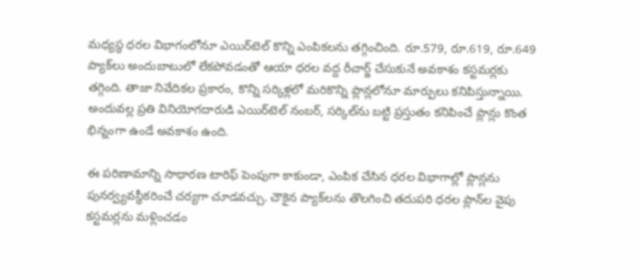మధ్యస్థ ధరల విభాగంలోనూ ఎయిర్‌టెల్‌ కొన్ని ఎంపికలను తగ్గించింది. రూ.579, రూ.619, రూ.649 ప్యాక్‌లు అందుబాటులో లేకపోవడంతో ఆయా ధరల వద్ద రీచార్జ్‌ చేసుకునే అవకాశం కస్టమర్లకు తగ్గింది. తాజా నివేదికల ప్రకారం, కొన్ని సర్కిళ్లలో మరికొన్ని ప్లాన్లలోనూ మార్పులు కనిపిస్తున్నాయి. అందువల్ల ప్రతి వినియోగదారుడి ఎయిర్‌టెల్‌ నంబర్‌, సర్కిల్‌ను బట్టి ప్రస్తుతం కనిపించే ప్లాన్లు కొంత భిన్నంగా ఉండే అవకాశం ఉంది.

ఈ పరిణామాన్ని సాధారణ టారిఫ్‌ పెంపుగా కాకుండా, ఎంపిక చేసిన ధరల విభాగాల్లో ప్లాన్లను పునర్వ్యవస్థీకరించే చర్యగా చూడవచ్చు. చౌకైన ప్యాక్‌లను తొలగించి తదుపరి ధరల ప్లాన్‌ల వైపు కస్టమర్లను మళ్లించడం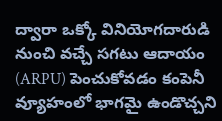ద్వారా ఒక్కో వినియోగదారుడి నుంచి వచ్చే సగటు ఆదాయం (ARPU) పెంచుకోవడం కంపెనీ వ్యూహంలో భాగమై ఉండొచ్చని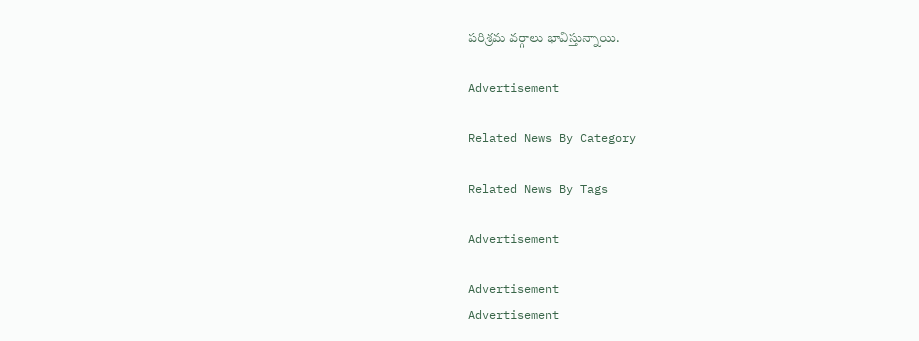పరిశ్రమ వర్గాలు భావిస్తున్నాయి.

Advertisement

Related News By Category

Related News By Tags

Advertisement

Advertisement
Advertisement